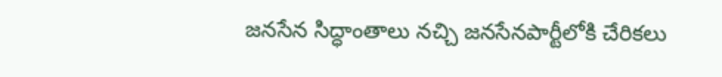జనసేన సిద్ధాంతాలు నచ్చి జనసేనపార్టీలోకి చేరికలు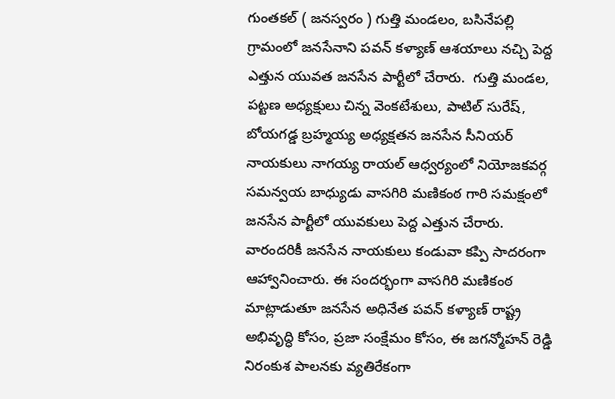గుంతకల్ ( జనస్వరం ) గుత్తి మండలం, బసినేపల్లి గ్రామంలో జనసేనాని పవన్ కళ్యాణ్ ఆశయాలు నచ్చి పెద్ద ఎత్తున యువత జనసేన పార్టీలో చేరారు.  గుత్తి మండల, పట్టణ అధ్యక్షులు చిన్న వెంకటేశులు, పాటిల్ సురేష్, బోయగడ్డ బ్రహ్మయ్య అధ్యక్షతన జనసేన సీనియర్ నాయకులు నాగయ్య రాయల్ ఆధ్వర్యంలో నియోజకవర్గ సమన్వయ బాధ్యుడు వాసగిరి మణికంఠ గారి సమక్షంలో జనసేన పార్టీలో యువకులు పెద్ద ఎత్తున చేరారు. వారందరికీ జనసేన నాయకులు కండువా కప్పి సాదరంగా ఆహ్వానించారు. ఈ సందర్భంగా వాసగిరి మణికంఠ మాట్లాడుతూ జనసేన అధినేత పవన్ కళ్యాణ్ రాష్ట్ర అభివృద్ధి కోసం, ప్రజా సంక్షేమం కోసం, ఈ జగన్మోహన్ రెడ్డి నిరంకుశ పాలనకు వ్యతిరేకంగా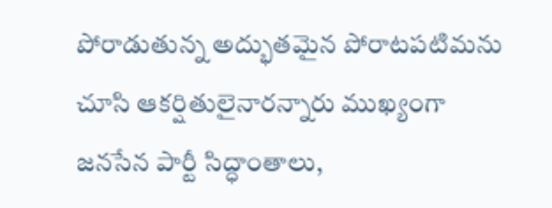పోరాడుతున్న అద్భుతమైన పోరాటపటిమను చూసి ఆకర్షితులైనారన్నారు ముఖ్యంగా జనసేన పార్టీ సిద్ధాంతాలు,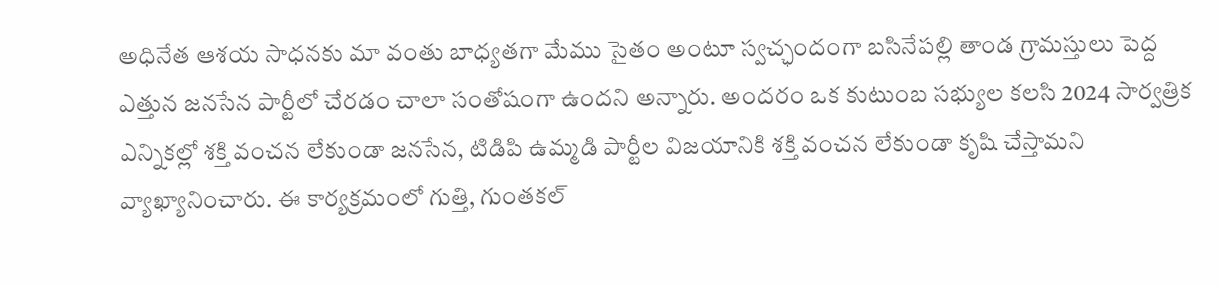అధినేత ఆశయ సాధనకు మా వంతు బాధ్యతగా మేము సైతం అంటూ స్వచ్ఛందంగా బసినేపల్లి తాండ గ్రామస్తులు పెద్ద ఎత్తున జనసేన పార్టీలో చేరడం చాలా సంతోషంగా ఉందని అన్నారు. అందరం ఒక కుటుంబ సభ్యుల కలసి 2024 సార్వత్రిక ఎన్నికల్లో శక్తి వంచన లేకుండా జనసేన, టిడిపి ఉమ్మడి పార్టీల విజయానికి శక్తి వంచన లేకుండా కృషి చేస్తామని వ్యాఖ్యానించారు. ఈ కార్యక్రమంలో గుత్తి, గుంతకల్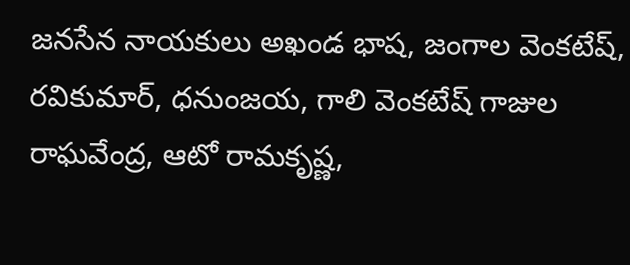జనసేన నాయకులు అఖండ భాష, జంగాల వెంకటేష్, రవికుమార్, ధనుంజయ, గాలి వెంకటేష్ గాజుల రాఘవేంద్ర, ఆటో రామకృష్ణ,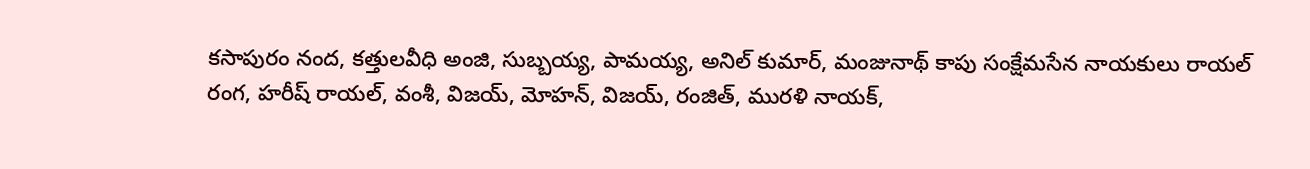కసాపురం నంద, కత్తులవీధి అంజి, సుబ్బయ్య, పామయ్య, అనిల్ కుమార్, మంజునాథ్ కాపు సంక్షేమసేన నాయకులు రాయల్ రంగ, హరీష్ రాయల్, వంశీ, విజయ్, మోహన్, విజయ్, రంజిత్, మురళి నాయక్,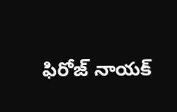ఫిరోజ్ నాయక్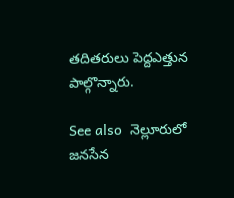తదితరులు పెద్దఎత్తున పాల్గొన్నారు.

See also  నెల్లూరులో జనసేన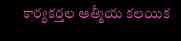కార్యకర్తల ఆత్మీయ కలయిక